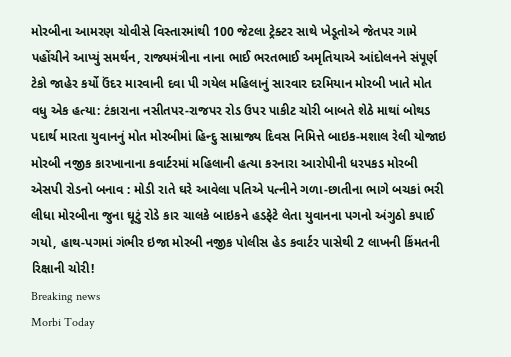મોરબીના આમરણ ચોવીસે વિસ્તારમાંથી 100 જેટલા ટ્રેક્ટર સાથે ખેડૂતોએ જેતપર ગામે પહોંચીને આપ્યું સમર્થન, રાજ્યમંત્રીના નાના ભાઈ ભરતભાઈ અમૃતિયાએ આંદોલનને સંપૂર્ણ ટેકો જાહેર કર્યો ઉંદર મારવાની દવા પી ગયેલ મહિલાનું સારવાર દરમિયાન મોરબી ખાતે મોત વધુ એક હત્યા: ટંકારાના નસીતપર-રાજપર રોડ ઉપર પાકીટ ચોરી બાબતે શેઠે માથાં બોથડ પદાર્થ મારતા યુવાનનું મોત મોરબીમાં હિન્દુ સામ્રાજ્ય દિવસ નિમિત્તે બાઇક-મશાલ રેલી યોજાઇ મોરબી નજીક કારખાનાના કવાર્ટરમાં મહિલાની હત્યા કરનારા આરોપીની ધરપકડ મોરબી એસપી રોડનો બનાવ : મોડી રાતે ઘરે આવેલા પતિએ પત્નીને ગળા-છાતીના ભાગે બચકાં ભરી લીધા મોરબીના જુના ઘૂટું રોડે કાર ચાલકે બાઇકને હડફેટે લેતા યુવાનના પગનો અંગુઠો કપાઈ ગયો, હાથ-પગમાં ગંભીર ઇજા મોરબી નજીક પોલીસ હેડ કવાર્ટર પાસેથી 2 લાખની કિંમતની રિક્ષાની ચોરી!
Breaking news
Morbi Today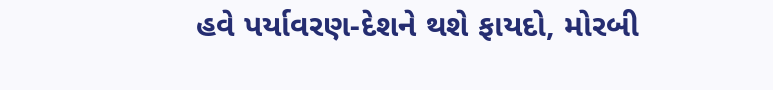હવે પર્યાવરણ-દેશને થશે ફાયદો, મોરબી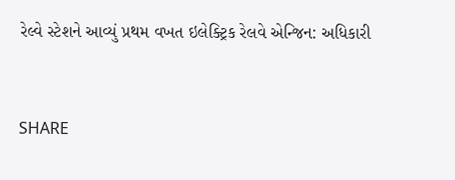રેલ્વે સ્ટેશને આવ્યું પ્રથમ વખત ઇલેક્ટ્રિક રેલવે એન્જિન: અધિકારી


SHARE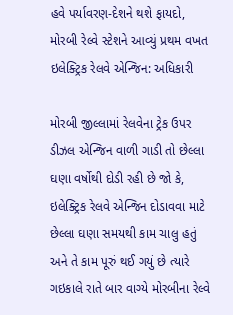હવે પર્યાવરણ-દેશને થશે ફાયદો, મોરબી રેલ્વે સ્ટેશને આવ્યું પ્રથમ વખત ઇલેક્ટ્રિક રેલવે એન્જિન: અધિકારી

મોરબી જીલ્લામાં રેલવેના ટ્રેક ઉપર ડીઝલ એન્જિન વાળી ગાડી તો છેલ્લા ઘણા વર્ષોથી દોડી રહી છે જો કે, ઇલેક્ટ્રિક રેલવે એન્જિન દોડાવવા માટે છેલ્લા ઘણા સમયથી કામ ચાલુ હતું અને તે કામ પૂરું થઈ ગયું છે ત્યારે ગઇકાલે રાતે બાર વાગ્યે મોરબીના રેલ્વે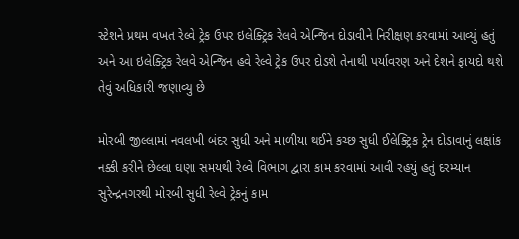સ્ટેશને પ્રથમ વખત રેલ્વે ટ્રેક ઉપર ઇલેક્ટ્રિક રેલવે એન્જિન દોડાવીને નિરીક્ષણ કરવામાં આવ્યું હતું અને આ ઇલેક્ટ્રિક રેલવે એન્જિન હવે રેલ્વે ટ્રેક ઉપર દોડશે તેનાથી પર્યાવરણ અને દેશને ફાયદો થશે તેવું અધિકારી જણાવ્યુ છે

મોરબી જીલ્લામાં નવલખી બંદર સુધી અને માળીયા થઈને કચ્છ સુધી ઈલેક્ટ્રિક ટ્રેન દોડાવાનું લક્ષાંક નક્કી કરીને છેલ્લા ઘણા સમયથી રેલ્વે વિભાગ દ્વારા કામ કરવામાં આવી રહયું હતું દરમ્યાન સુરેન્દ્રનગરથી મોરબી સુધી રેલ્વે ટ્રેકનું કામ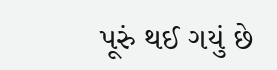પૂરું થઈ ગયું છે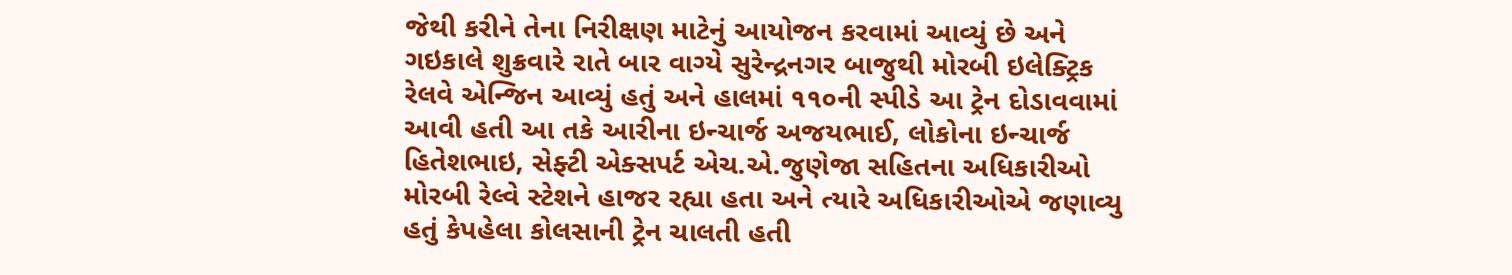જેથી કરીને તેના નિરીક્ષણ માટેનું આયોજન કરવામાં આવ્યું છે અને ગઇકાલે શુક્રવારે રાતે બાર વાગ્યે સુરેન્દ્રનગર બાજુથી મોરબી ઇલેક્ટ્રિક રેલવે એન્જિન આવ્યું હતું અને હાલમાં ૧૧૦ની સ્પીડે આ ટ્રેન દોડાવવામાં આવી હતી આ તકે આરીના ઇન્ચાર્જ અજયભાઈ, લોકોના ઇન્ચાર્જ હિતેશભાઇ, સેફ્ટી એક્સપર્ટ એચ.એ.જુણેજા સહિતના અધિકારીઓ મોરબી રેલ્વે સ્ટેશને હાજર રહ્યા હતા અને ત્યારે અધિકારીઓએ જણાવ્યુ હતું કેપહેલા કોલસાની ટ્રેન ચાલતી હતી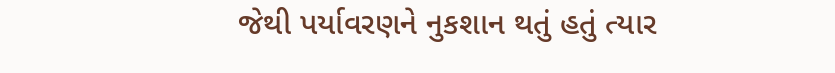જેથી પર્યાવરણને નુકશાન થતું હતું ત્યાર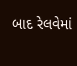બાદ રેલવેમાં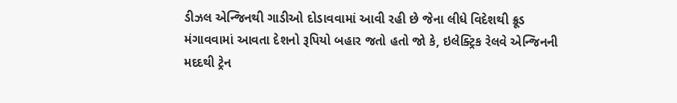ડીઝલ એન્જિનથી ગાડીઓ દોડાવવામાં આવી રહી છે જેના લીધે વિદેશથી ક્રૂડ મંગાવવામાં આવતા દેશનો રૂપિયો બહાર જતો હતો જો કે, ઇલેક્ટ્રિક રેલવે એન્જિનની મદદથી ટ્રેન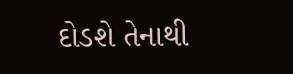દોડશે તેનાથી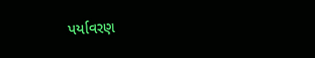પર્યાવરણ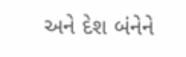અને દેશ બંનેને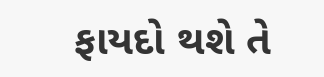ફાયદો થશે તે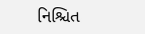નિશ્ચિત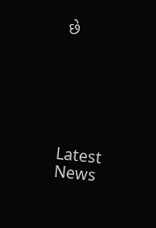છે






Latest News